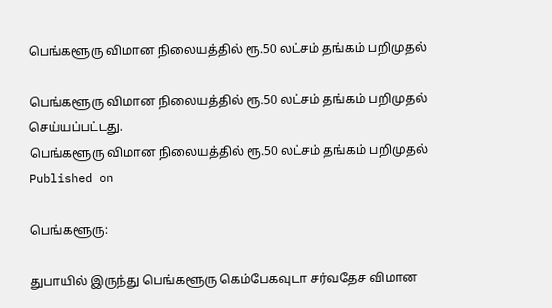பெங்களூரு விமான நிலையத்தில் ரூ.50 லட்சம் தங்கம் பறிமுதல்

பெங்களூரு விமான நிலையத்தில் ரூ.50 லட்சம் தங்கம் பறிமுதல் செய்யப்பட்டது.
பெங்களூரு விமான நிலையத்தில் ரூ.50 லட்சம் தங்கம் பறிமுதல்
Published on

பெங்களூரு:

துபாயில் இருந்து பெங்களூரு கெம்பேகவுடா சர்வதேச விமான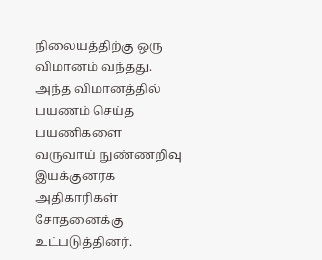நிலையத்திற்கு ஒரு விமானம் வந்தது. அந்த விமானத்தில் பயணம் செய்த பயணிகளை வருவாய் நுண்ணறிவு இயக்குனரக அதிகாரிகள் சோதனைக்கு உட்படுத்தினர்.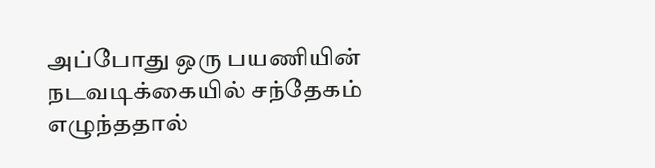அப்போது ஒரு பயணியின் நடவடிக்கையில் சந்தேகம் எழுந்ததால்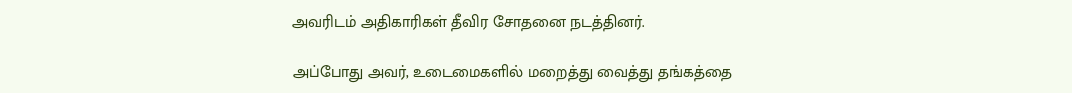அவரிடம் அதிகாரிகள் தீவிர சோதனை நடத்தினர்.

அப்போது அவர், உடைமைகளில் மறைத்து வைத்து தங்கத்தை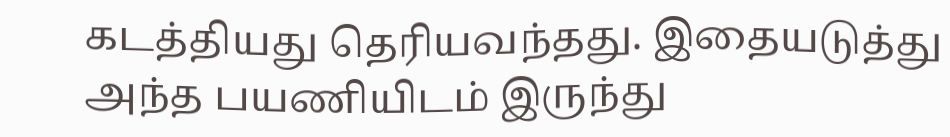கடத்தியது தெரியவந்தது. இதையடுத்து அந்த பயணியிடம் இருந்து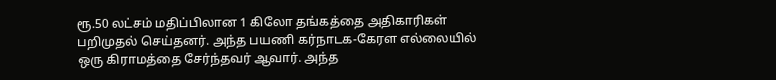ரூ.50 லட்சம் மதிப்பிலான 1 கிலோ தங்கத்தை அதிகாரிகள் பறிமுதல் செய்தனர். அந்த பயணி கர்நாடக-கேரள எல்லையில் ஒரு கிராமத்தை சேர்ந்தவர் ஆவார். அந்த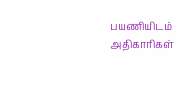பயணியிடம் அதிகாரிகள்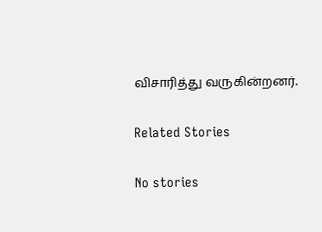விசாரித்து வருகின்றனர்.

Related Stories

No stories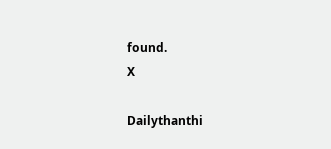found.
X

Dailythanthi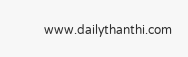www.dailythanthi.com